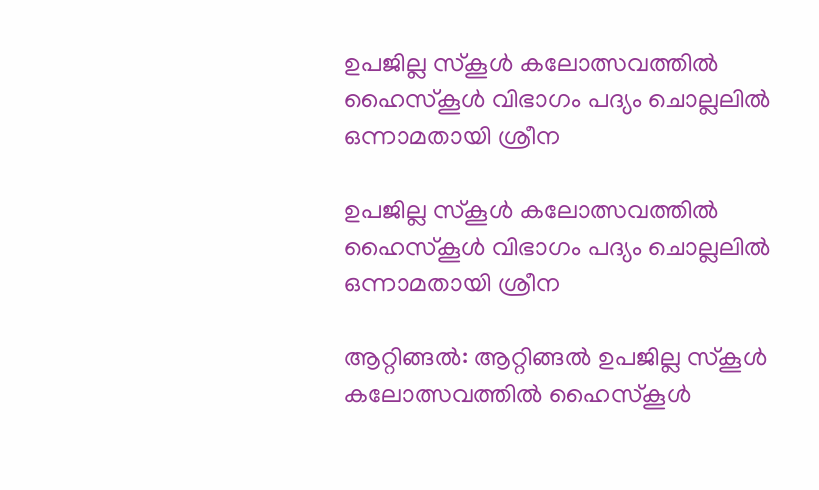ഉപജില്ല സ്കൂൾ കലോത്സവത്തിൽ ഹൈസ്കൂൾ വിഭാഗം പദ്യം ചൊല്ലലിൽ ഒന്നാമതായി ശ്രീന

ഉപജില്ല സ്കൂൾ കലോത്സവത്തിൽ ഹൈസ്കൂൾ വിഭാഗം പദ്യം ചൊല്ലലിൽ ഒന്നാമതായി ശ്രീന

ആറ്റിങ്ങൽ: ആറ്റിങ്ങൽ ഉപജില്ല സ്കൂൾ കലോത്സവത്തിൽ ഹൈസ്കൂൾ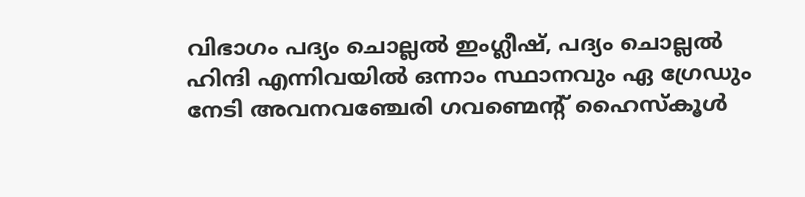വിഭാഗം പദ്യം ചൊല്ലൽ ഇംഗ്ലീഷ്, പദ്യം ചൊല്ലൽ ഹിന്ദി എന്നിവയിൽ ഒന്നാം സ്ഥാനവും ഏ ഗ്രേഡും നേടി അവനവഞ്ചേരി ഗവണ്മെൻ്റ് ഹൈസ്കൂൾ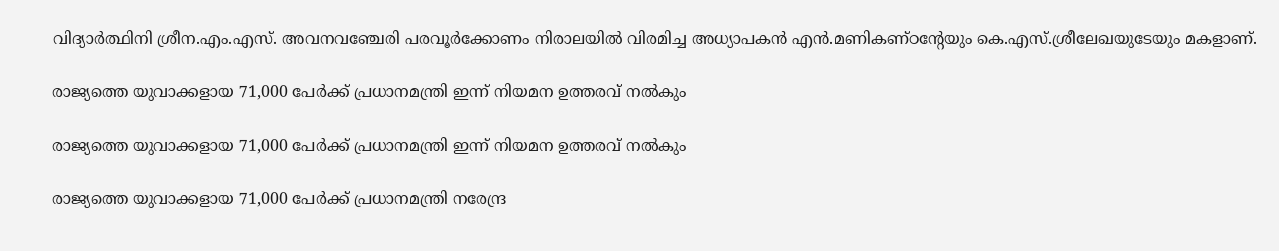വിദ്യാർത്ഥിനി ശ്രീന.എം.എസ്. അവനവഞ്ചേരി പരവൂർക്കോണം നിരാലയിൽ വിരമിച്ച അധ്യാപകൻ എൻ.മണികണ്ഠൻ്റേയും കെ.എസ്.ശ്രീലേഖയുടേയും മകളാണ്.

രാജ്യത്തെ യുവാക്കളായ 71,000 പേർക്ക് പ്രധാനമന്ത്രി ഇന്ന് നിയമന ഉത്തരവ് നൽകും

രാജ്യത്തെ യുവാക്കളായ 71,000 പേർക്ക് പ്രധാനമന്ത്രി ഇന്ന് നിയമന ഉത്തരവ് നൽകും

രാജ്യത്തെ യുവാക്കളായ 71,000 പേർക്ക് പ്രധാനമന്ത്രി നരേന്ദ്ര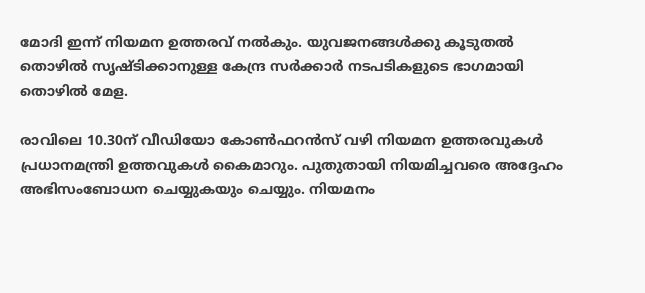മോദി ഇന്ന് നിയമന ഉത്തരവ് നൽകും. യുവജനങ്ങൾക്കു കൂടുതൽ തൊഴിൽ സൃഷ്ടിക്കാനുള്ള കേന്ദ്ര സർക്കാർ നടപടികളുടെ ഭാഗമായി തൊഴിൽ മേള.

രാവിലെ 10.30ന് വീഡിയോ കോൺഫറൻസ് വഴി നിയമന ഉത്തരവുകൾ പ്രധാനമന്ത്രി ഉത്തവുകൾ കൈമാറും. പുതുതായി നിയമിച്ചവരെ അദ്ദേഹം അഭിസംബോധന ചെയ്യുകയും ചെയ്യും. നിയമനം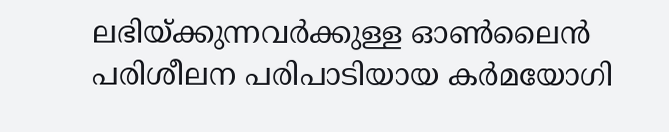ലഭിയ്ക്കുന്നവർക്കുള്ള ഓൺലൈൻ പരിശീലന പരിപാടിയായ കർമയോഗി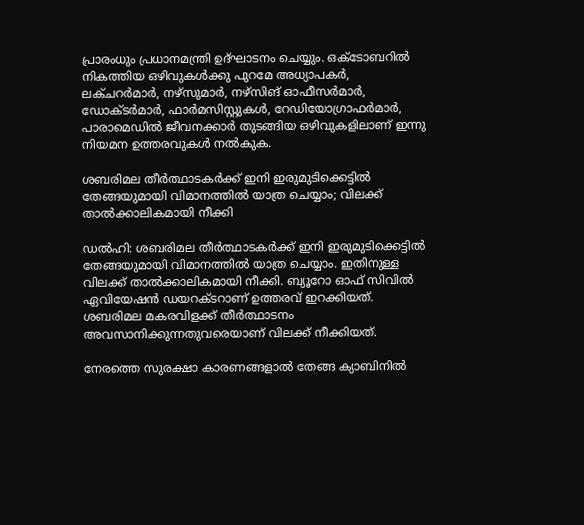പ്രാരംധും പ്രധാനമന്ത്രി ഉദ്ഘാടനം ചെയ്യും. ഒക്ടോബറിൽ നികത്തിയ ഒഴിവുകൾക്കു പുറമേ അധ്യാപകർ, ലക്ചറർമാർ, നഴ്‌സുമാർ, നഴ്‌സിങ് ഓഫീസർമാർ, ഡോക്ടർമാർ, ഫാർമസിസ്റ്റുകൾ, റേഡിയോഗ്രാഫർമാർ, പാരാമെഡിൽ ജീവനക്കാർ തുടങ്ങിയ ഒഴിവുകളിലാണ് ഇന്നു നിയമന ഉത്തരവുകൾ നൽകുക.

ശബരിമല തീര്‍ത്ഥാടകര്‍ക്ക് ഇനി ഇരുമുടിക്കെട്ടില്‍ തേങ്ങയുമായി വിമാനത്തില്‍ യാത്ര ചെയ്യാം; വിലക്ക് താല്‍ക്കാലികമായി നീക്കി

ഡല്‍ഹി: ശബരിമല തീര്‍ത്ഥാടകര്‍ക്ക് ഇനി ഇരുമുടിക്കെട്ടില്‍ തേങ്ങയുമായി വിമാനത്തില്‍ യാത്ര ചെയ്യാം. ഇതിനുള്ള വിലക്ക് താല്‍ക്കാലികമായി നീക്കി. ബ്യൂറോ ഓഫ് സിവില്‍ ഏവിയേഷന്‍ ഡയറക്ടറാണ് ഉത്തരവ് ഇറക്കിയത്. ശബരിമല മകരവിളക്ക് തീര്‍ത്ഥാടനം അവസാനിക്കുന്നതുവരെയാണ് വിലക്ക് നീക്കിയത്.

നേരത്തെ സുരക്ഷാ കാരണങ്ങളാല്‍ തേങ്ങ ക്യാബിനില്‍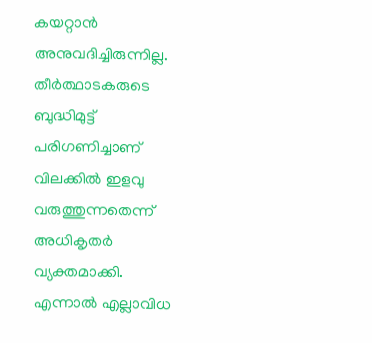കയറ്റാന്‍ അനുവദിച്ചിരുന്നില്ല. തീര്‍ത്ഥാടകരുടെ ബുദ്ധിമുട്ട് പരിഗണിച്ചാണ് വിലക്കില്‍ ഇളവു വരുത്തുന്നതെന്ന് അധികൃതര്‍ വ്യക്തമാക്കി. എന്നാല്‍ എല്ലാവിധ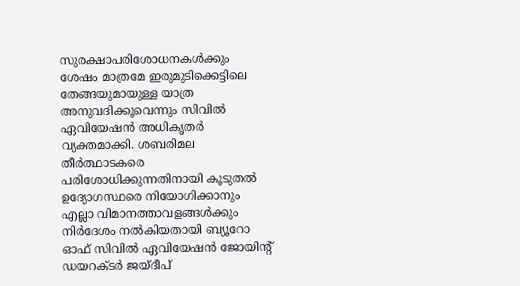സുരക്ഷാപരിശോധനകള്‍ക്കും ശേഷം മാത്രമേ ഇരുമുടിക്കെട്ടിലെ തേങ്ങയുമായുള്ള യാത്ര അനുവദിക്കൂവെന്നും സിവില്‍ ഏവിയേഷന്‍ അധികൃതര്‍ വ്യക്തമാക്കി. ശബരിമല തീര്‍ത്ഥാടകരെ പരിശോധിക്കുന്നതിനായി കൂടുതല്‍ ഉദ്യോഗസ്ഥരെ നിയോഗിക്കാനും എല്ലാ വിമാനത്താവളങ്ങള്‍ക്കും നിര്‍ദേശം നല്‍കിയതായി ബ്യൂറോ ഓഫ് സിവില്‍ ഏവിയേഷന്‍ ജോയിന്റ് ഡയറക്ടര്‍ ജയ്ദീപ്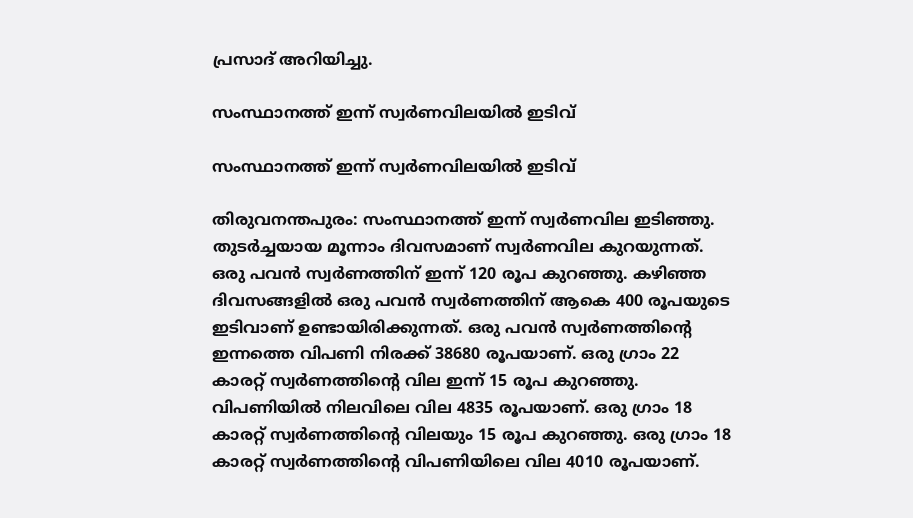പ്രസാദ് അറിയിച്ചു.

സംസ്ഥാനത്ത് ഇന്ന് സ്വർണവിലയിൽ ഇടിവ്

സംസ്ഥാനത്ത് ഇന്ന് സ്വർണവിലയിൽ ഇടിവ്

തിരുവനന്തപുരം: സംസ്ഥാനത്ത് ഇന്ന് സ്വർണവില ഇടിഞ്ഞു. തുടർച്ചയായ മൂന്നാം ദിവസമാണ് സ്വർണവില കുറയുന്നത്. ഒരു പവൻ സ്വർണത്തിന് ഇന്ന് 120 രൂപ കുറഞ്ഞു. കഴിഞ്ഞ ദിവസങ്ങളിൽ ഒരു പവൻ സ്വർണത്തിന് ആകെ 400 രൂപയുടെ ഇടിവാണ് ഉണ്ടായിരിക്കുന്നത്. ഒരു പവൻ സ്വർണത്തിന്റെ ഇന്നത്തെ വിപണി നിരക്ക് 38680 രൂപയാണ്. ഒരു ഗ്രാം 22 കാരറ്റ് സ്വർണത്തിന്റെ വില ഇന്ന് 15 രൂപ കുറഞ്ഞു. വിപണിയിൽ നിലവിലെ വില 4835 രൂപയാണ്. ഒരു ഗ്രാം 18 കാരറ്റ് സ്വർണത്തിന്‍റെ വിലയും 15 രൂപ കുറഞ്ഞു. ഒരു ഗ്രാം 18 കാരറ്റ് സ്വർണത്തിന്‍റെ വിപണിയിലെ വില 4010 രൂപയാണ്.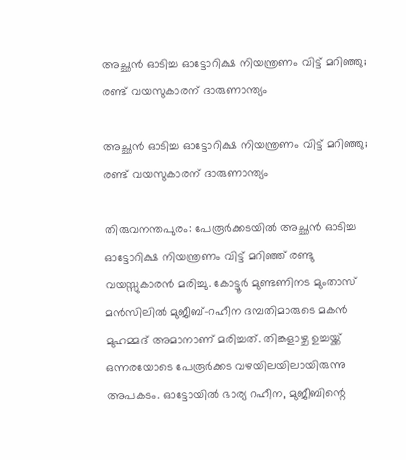അച്ഛന്‍ ഓടിച്ച ഓട്ടോറിക്ഷ നിയന്ത്രണം വിട്ട് മറിഞ്ഞു; രണ്ട് വയസുകാരന് ദാരുണാന്ത്യം

അച്ഛന്‍ ഓടിച്ച ഓട്ടോറിക്ഷ നിയന്ത്രണം വിട്ട് മറിഞ്ഞു; രണ്ട് വയസുകാരന് ദാരുണാന്ത്യം

തിരുവനന്തപുരം: പേരൂർക്കടയിൽ അച്ഛന്‍ ഓടിച്ച ഓട്ടോറിക്ഷ നിയന്ത്രണം വിട്ട് മറിഞ്ഞ് രണ്ടു വയസ്സുകാരന്‍ മരിച്ചു. കോട്ടൂര്‍ മുണ്ടണിനട മുംതാസ് മന്‍സിലില്‍ മുജീബ്-റഹീന ദമ്പതിമാരുടെ മകന്‍ മുഹമ്മദ് അമാനാണ് മരിച്ചത്. തിങ്കളാഴ്ച ഉച്ചയ്ക്ക് ഒന്നരയോടെ പേരൂര്‍ക്കട വഴയിലയിലായിരുന്നു അപകടം. ഓട്ടോയില്‍ ഭാര്യ റഹീന, മുജീബിന്റെ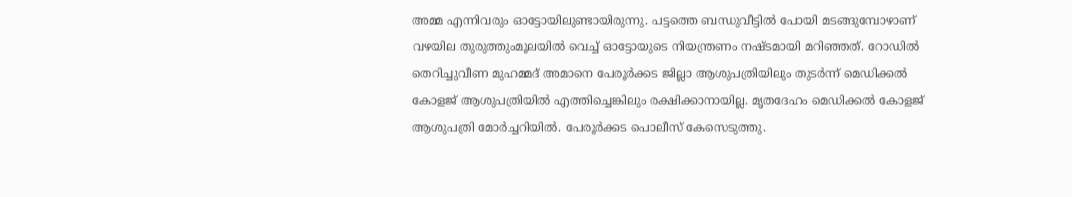അമ്മ എന്നിവരും ഓട്ടോയിലുണ്ടായിരുന്നു. പട്ടത്തെ ബന്ധുവീട്ടില്‍ പോയി മടങ്ങുമ്പോഴാണ് വഴയില തുരുത്തുംമൂലയില്‍ വെച്ച് ഓട്ടോയുടെ നിയന്ത്രണം നഷ്ടമായി മറിഞ്ഞത്. റോഡില്‍ തെറിച്ചുവീണ മുഹമ്മദ് അമാനെ പേരൂര്‍ക്കട ജില്ലാ ആശുപത്രിയിലും തുടര്‍ന്ന് മെഡിക്കല്‍ കോളജ് ആശുപത്രിയിൽ എത്തിച്ചെങ്കിലും രക്ഷിക്കാനായില്ല. മൃതദേഹം മെഡിക്കല്‍ കോളജ് ആശുപത്രി മോര്‍ച്ചറിയില്‍. പേരൂര്‍ക്കട പൊലീസ് കേസെടുത്തു.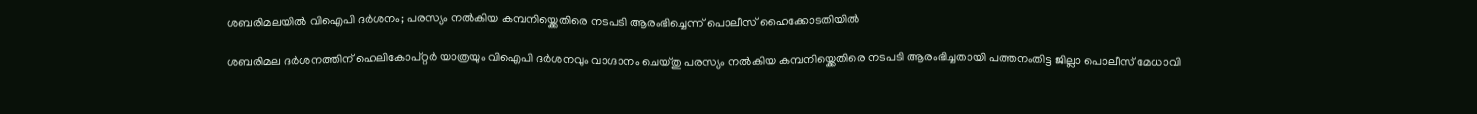ശബരിമലയിൽ വിഐപി ദർശനം; പരസ്യം നൽകിയ കമ്പനിയ്ക്കെതിരെ നടപടി ആരംഭിച്ചെന്ന് പൊലീസ് ഹൈക്കോടതിയിൽ

ശബരിമല ദർശനത്തിന് ഹെലികോപ്റ്റർ യാത്രയും വിഐപി ദർശനവും വാഗ്ദാനം ചെയ്തു പരസ്യം നൽകിയ കമ്പനിയ്ക്കെതിരെ നടപടി ആരംഭിച്ചതായി പത്തനംതിട്ട ജില്ലാ പൊലീസ് മേധാവി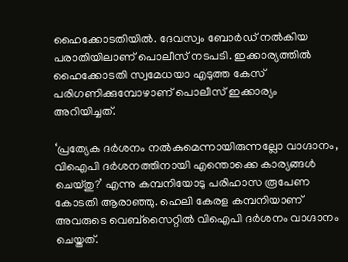ഹൈക്കോടതിയിൽ. ദേവസ്വം ബോർഡ് നൽകിയ പരാതിയിലാണ് പൊലീസ് നടപടി. ഇക്കാര്യത്തിൽ ഹൈക്കോടതി സ്വമേധയാ എടുത്ത കേസ് പരിഗണിക്കുമ്പോഴാണ് പൊലീസ് ഇക്കാര്യം അറിയിച്ചത്.

‘പ്രത്യേക ദർശനം നൽകുമെന്നായിരുന്നല്ലോ വാഗ്ദാനം, വിഐപി ദർശനത്തിനായി എന്തൊക്കെ കാര്യങ്ങൾ ചെയ്തു?’ എന്നു കമ്പനിയോടു പരിഹാസ രൂപേണ കോടതി ആരാഞ്ഞു. ഹെലി കേരള കമ്പനിയാണ് അവരുടെ വെബ്സൈറ്റിൽ വിഐപി ദർശനം വാഗ്ദാനം ചെയ്തത്.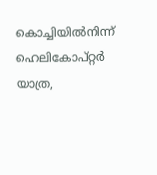കൊച്ചിയിൽനിന്ന് ഹെലികോപ്റ്റർ യാത്ര,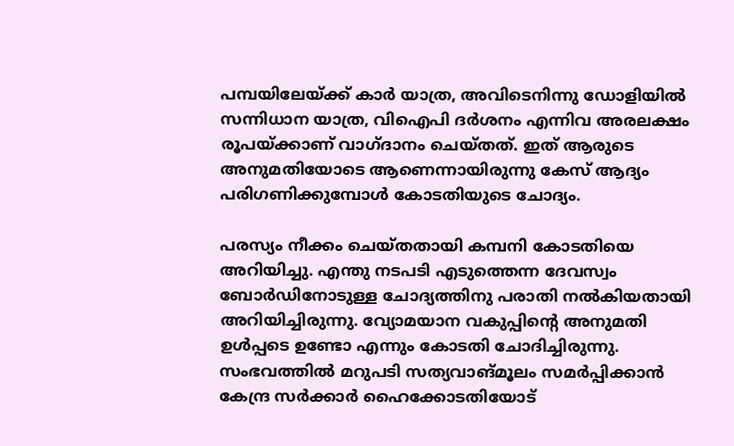പമ്പയിലേയ്ക്ക് കാർ യാത്ര, അവിടെനിന്നു ഡോളിയിൽ സന്നിധാന യാത്ര, വിഐപി ദർശനം എന്നിവ അരലക്ഷം രൂപയ്ക്കാണ് വാഗ്ദാനം ചെയ്തത്. ഇത് ആരുടെ അനുമതിയോടെ ആണെന്നായിരുന്നു കേസ് ആദ്യം പരിഗണിക്കുമ്പോൾ കോടതിയുടെ ചോദ്യം.

പരസ്യം നീക്കം ചെയ്തതായി കമ്പനി കോടതിയെ അറിയിച്ചു. എന്തു നടപടി എടുത്തെന്ന ദേവസ്വം ബോർഡിനോടുള്ള ചോദ്യത്തിനു പരാതി നൽകിയതായി അറിയിച്ചിരുന്നു. വ്യോമയാന വകുപ്പിന്റെ അനുമതി ഉൾപ്പടെ ഉണ്ടോ എന്നും കോടതി ചോദിച്ചിരുന്നു. സംഭവത്തിൽ മറുപടി സത്യവാങ്മൂലം സമർപ്പിക്കാൻ കേന്ദ്ര സർക്കാർ ഹൈക്കോടതിയോട്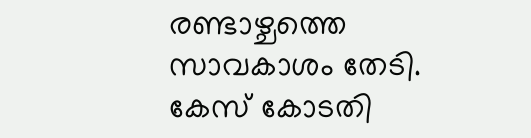രണ്ടാഴ്ചത്തെ സാവകാശം തേടി. കേസ് കോടതി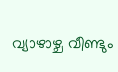വ്യാഴാഴ്ച വീണ്ടും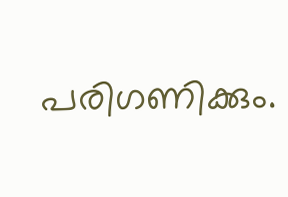പരിഗണിക്കും.